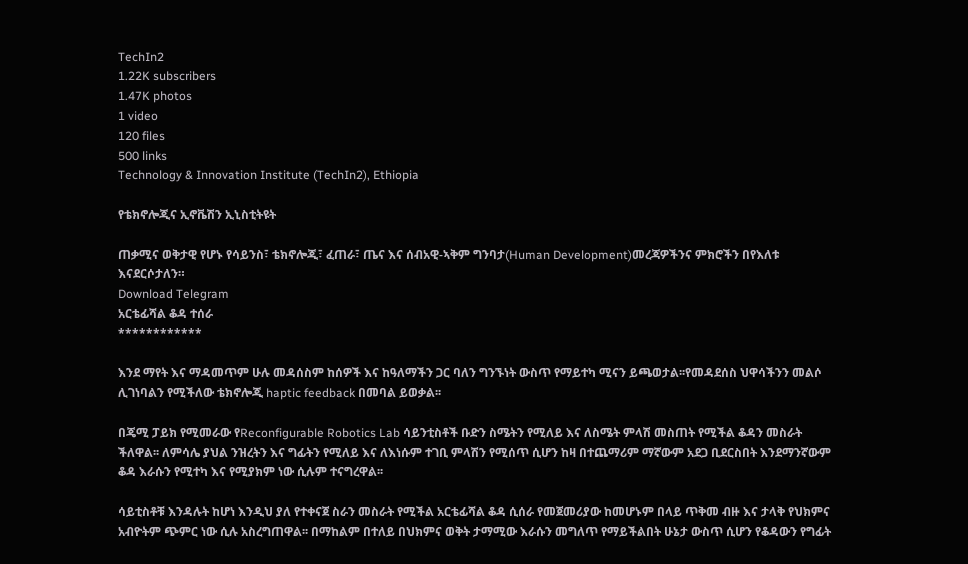TechIn2
1.22K subscribers
1.47K photos
1 video
120 files
500 links
Technology & Innovation Institute (TechIn2), Ethiopia

የቴክኖሎጂና ኢኖቬሽን ኢኒስቲትዩት

ጠቃሚና ወቅታዊ የሆኑ የሳይንስ፣ ቴክኖሎጂ፣ ፈጠራ፣ ጤና እና ሰብአዊ-ኣቅም ግንባታ(Human Development)መረጃዎችንና ምክሮችን በየእለቱ እናደርሶታለን።
Download Telegram
አርቴፊሻል ቆዳ ተሰራ
************

እንደ ማየት እና ማዳመጥም ሁሉ መዳሰስም ከሰዎች እና ከዓለማችን ጋር ባለን ግንኙነት ውስጥ የማይተካ ሚናን ይጫወታል፡፡የመዳደሰስ ህዋሳችንን መልሶ ሊገነባልን የሚችለው ቴክኖሎጂ haptic feedback በመባል ይወቃል፡፡

በጄሚ ፓይክ የሚመራው የReconfigurable Robotics Lab ሳይንቲስቶች ቡድን ስሜትን የሚለይ እና ለስሜት ምላሽ መስጠት የሚችል ቆዳን መስራት ችለዋል፡፡ ለምሳሌ ያህል ንዝረትን እና ግፊትን የሚለይ እና ለእነሱም ተገቢ ምላሽን የሚሰጥ ሲሆን ከዛ በተጨማሪም ማኛውም አደጋ ቢደርስበት እንደማንኛውም ቆዳ እራሱን የሚተካ እና የሚያክም ነው ሲሉም ተናግረዋል፡፡

ሳይቲስቶቹ እንዳሉት ከሆነ እንዲህ ያለ የተቀናጀ ስራን መስራት የሚችል አርቴፊሻል ቆዳ ሲሰራ የመጀመሪያው ከመሆኑም በላይ ጥቅመ ብዙ እና ታላቅ የህክምና አብዮትም ጭምር ነው ሲሉ አስረግጠዋል፡፡ በማከልም በተለይ በህክምና ወቅት ታማሚው እራሱን መግለጥ የማይችልበት ሁኔታ ውስጥ ሲሆን የቆዳውን የግፊት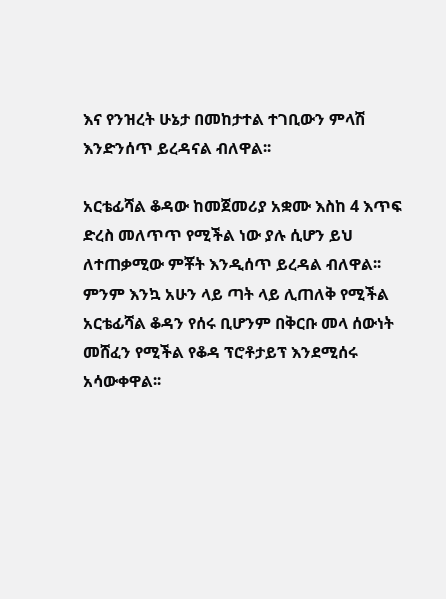እና የንዝረት ሁኔታ በመከታተል ተገቢውን ምላሽ እንድንሰጥ ይረዳናል ብለዋል፡፡

አርቴፊሻል ቆዳው ከመጀመሪያ አቋሙ እስከ 4 እጥፍ ድረስ መለጥጥ የሚችል ነው ያሉ ሲሆን ይህ ለተጠቃሚው ምቾት እንዲሰጥ ይረዳል ብለዋል፡፡ ምንም እንኳ አሁን ላይ ጣት ላይ ሊጠለቅ የሚችል አርቴፊሻል ቆዳን የሰሩ ቢሆንም በቅርቡ መላ ሰውነት መሸፈን የሚችል የቆዳ ፕሮቶታይፕ እንደሚሰሩ አሳውቀዋል፡፡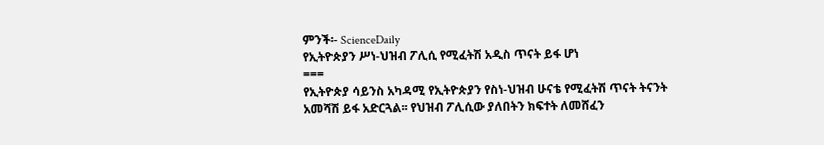ምንች፡- ScienceDaily
የኢትዮጵያን ሥነ-ህዝብ ፖሊሲ የሚፈትሽ አዲስ ጥናት ይፋ ሆነ
===
የኢትዮጵያ ሳይንስ አካዳሚ የኢትዮጵያን የስነ-ህዝብ ሁናቴ የሚፈትሽ ጥናት ትናንት አመሻሽ ይፋ አድርጓል፡፡ የህዝብ ፖሊሲው ያለበትን ክፍተት ለመሸፈን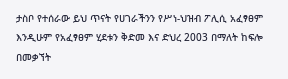ታስቦ የተሰራው ይህ ጥናት የሀገራችንን የሥነ-ህዝብ ፖሊሲ አፈፃፀም እንዲሁም የአፈፃፀም ሂደቱን ቅድመ እና ድህረ 2003 በማለት ከፍሎ በመቃኘት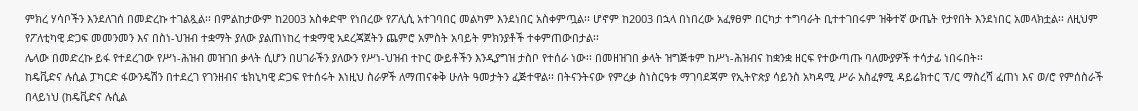ምክረ ሃሳቦችን እንደለገሰ በመድረኩ ተገልጿል፡፡ በምልከታውም ከ2003 አስቀድሞ የነበረው የፖሊሲ አተገባበር መልካም እንደነበር አስቀምጧል፡፡ ሆኖም ከ2003 በኋላ በነበረው አፈፃፀም በርካታ ተግባራት ቢተተገበሩም ዝቅተኛ ውጤት የታየበት እንደነበር አመላክቷል፡፡ ለዚህም የፖለቲካዊ ድጋፍ መመንመን እና በስነ-ህዝብ ተቋማት ያለው ያልጠነከረ ተቋማዊ አደረጃጀትን ጨምሮ አምስት አባይት ምክንያቶች ተቀምጠውበታል፡፡
ሌላው በመድረኩ ይፋ የተደረገው የሥነ-ሕዝብ መዝገበ ቃላት ሲሆን በሀገራችን ያለውን የሥነ-ህዝብ ተኮር ውይቶችን እንዲያግዝ ታስቦ የተሰራ ነው፡፡ በመዘዝገበ ቃላት ዝግጅቱም ከሥነ-ሕዝብና ከቋንቋ ዘርፍ የተውጣጡ ባለሙያዎች ተሳታፊ ነበሩበት፡፡
ከዴቪድና ሉሲል ፓካርድ ፋውንዴሽን በተደረገ የገንዘብና ቴክኒካዊ ድጋፍ የተሰሩት እነዚህ ስራዎች ለማጠናቀቅ ሁለት ዓመታትን ፈጅተዋል፡፡ በትናንትናው የምረቃ ስነስርዓቱ ማገባደጃም የኢትዮጵያ ሳይንስ አካዳሚ ሥራ አስፈፃሚ ዳይሬክተር ፕ/ር ማስረሻ ፈጠነ እና ወ/ሮ የምሰስራች በላይነህ (ከዴቪድና ሉሲል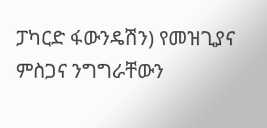ፓካርድ ፋውንዴሽን) የመዝጊያና ምስጋና ንግግራቸውን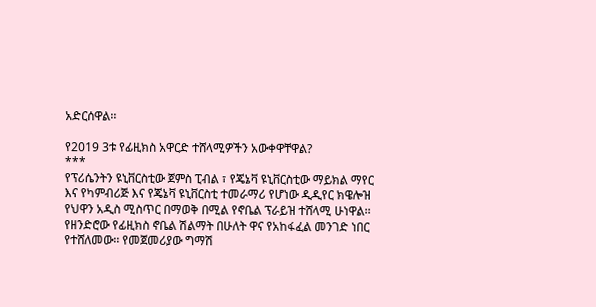አድርሰዋል፡፡

የ2019 3ቱ የፊዚክስ አዋርድ ተሸላሚዎችን አውቀዋቸዋል?
***
የፕሪሴንትን ዩኒቨርስቲው ጀምስ ፒብል ፣ የጄኔቫ ዩኒቨርስቲው ማይክል ማየር እና የካምብሪጅ እና የጄኔቫ ዩኒቨርስቲ ተመራማሪ የሆነው ዲዲየር ክዌሎዝ የህዋን አዲስ ሚስጥር በማወቅ በሚል የኖቤል ፕራይዝ ተሸላሚ ሁነዋል፡፡
የዘንድሮው የፊዚክስ ኖቤል ሽልማት በሁለት ዋና የአከፋፈል መንገድ ነበር የተሸለመው፡፡ የመጀመሪያው ግማሽ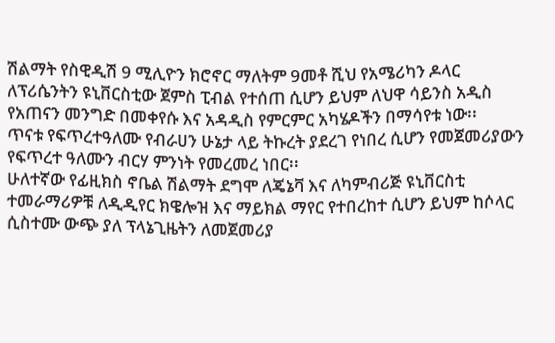ሽልማት የስዊዲሽ 9 ሚሊዮን ክሮኖር ማለትም 9መቶ ሺህ የአሜሪካን ዶላር ለፕሪሴንትን ዩኒቨርስቲው ጀምስ ፒብል የተሰጠ ሲሆን ይህም ለህዋ ሳይንስ አዲስ የአጠናን መንግድ በመቀየሱ እና አዳዲስ የምርምር አካሄዶችን በማሳየቱ ነው፡፡
ጥናቱ የፍጥረተዓለሙ የብራሀን ሁኔታ ላይ ትኩረት ያደረገ የነበረ ሲሆን የመጀመሪያውን የፍጥረተ ዓለሙን ብርሃ ምንነት የመረመረ ነበር፡፡
ሁለተኛው የፊዚክስ ኖቤል ሽልማት ደግሞ ለጄኔቫ እና ለካምብሪጅ ዩኒቨርስቲ ተመራማሪዎቹ ለዲዲየር ክዌሎዝ እና ማይክል ማየር የተበረከተ ሲሆን ይህም ከሶላር ሲስተሙ ውጭ ያለ ፕላኔጊዜትን ለመጀመሪያ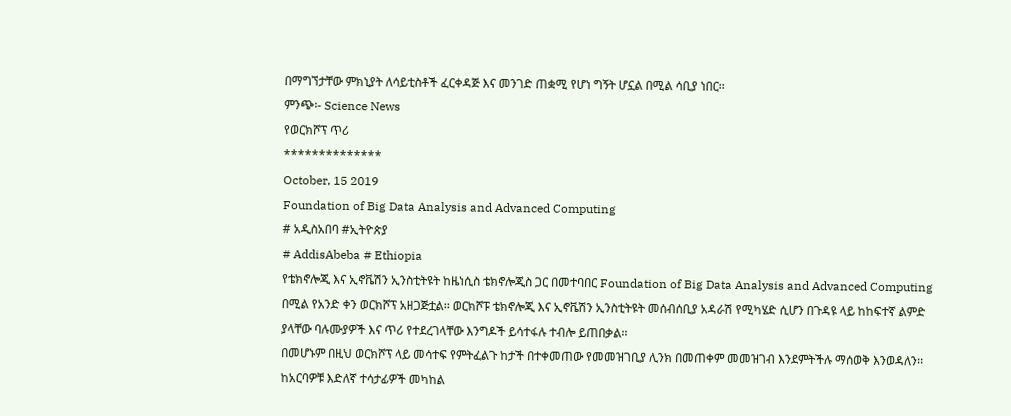በማግኘታቸው ምክኒያት ለሳይቲስቶች ፈርቀዳጅ እና መንገድ ጠቋሚ የሆነ ግኝት ሆኗል በሚል ሳቢያ ነበር፡፡
ምንጭ፡- Science News
የወርክሾፕ ጥሪ
**************
October, 15 2019
Foundation of Big Data Analysis and Advanced Computing
# አዲስአበባ #ኢትዮጵያ
# AddisAbeba # Ethiopia
የቴክኖሎጂ እና ኢኖቬሽን ኢንስቲትዩት ከዜነሲስ ቴክኖሎጂስ ጋር በመተባበር Foundation of Big Data Analysis and Advanced Computing በሚል የአንድ ቀን ወርክሾፕ አዘጋጅቷል፡፡ ወርክሾፑ ቴክኖሎጂ እና ኢኖቬሽን ኢንስቲትዩት መሰብሰቢያ አዳራሽ የሚካሄድ ሲሆን በጉዳዩ ላይ ከከፍተኛ ልምድ ያላቸው ባሉሙያዎች እና ጥሪ የተደረገላቸው እንግዶች ይሳተፋሉ ተብሎ ይጠበቃል፡፡
በመሆኑም በዚህ ወርክሾፕ ላይ መሳተፍ የምትፈልጉ ከታች በተቀመጠው የመመዝገቢያ ሊንክ በመጠቀም መመዝገብ እንደምትችሉ ማሰወቅ እንወዳለን፡፡ ከአርባዎቹ እድለኛ ተሳታፊዎች መካከል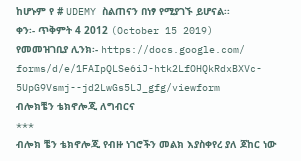ከሆኑም የ # UDEMY ስልጠናን በነፃ የሚያገኙ ይሆናል፡፡
ቀን፡- ጥቅምት 4 2012 (October 15 2019)
የመመዝገቢያ ሊንክ፡- https://docs.google.com/
forms/d/e/1FAIpQLSe6iJ-htk2LfOHQkRdxBXVc-
5UpG9Vsmj--jd2LwGs5LJ_gfg/viewform
ብሎክቼን ቴክኖሎጂ ለግብርና
***
ብሎክ ቼን ቴክኖሎጂ የብዙ ነገሮችን መልክ እያስቀየረ ያለ ጆከር ነው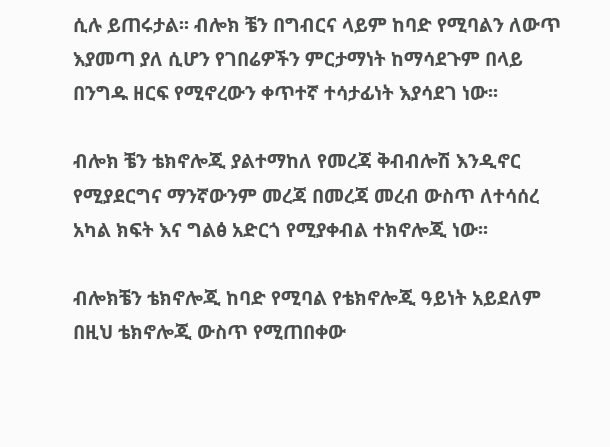ሲሉ ይጠሩታል፡፡ ብሎክ ቼን በግብርና ላይም ከባድ የሚባልን ለውጥ እያመጣ ያለ ሲሆን የገበሬዎችን ምርታማነት ከማሳደጉም በላይ በንግዱ ዘርፍ የሚኖረውን ቀጥተኛ ተሳታፊነት እያሳደገ ነው፡፡

ብሎክ ቼን ቴክኖሎጂ ያልተማከለ የመረጃ ቅብብሎሽ እንዲኖር የሚያደርግና ማንኛውንም መረጃ በመረጃ መረብ ውስጥ ለተሳሰረ አካል ክፍት እና ግልፅ አድርጎ የሚያቀብል ተክኖሎጂ ነው፡፡

ብሎክቼን ቴክኖሎጂ ከባድ የሚባል የቴክኖሎጂ ዓይነት አይደለም በዚህ ቴክኖሎጂ ውስጥ የሚጠበቀው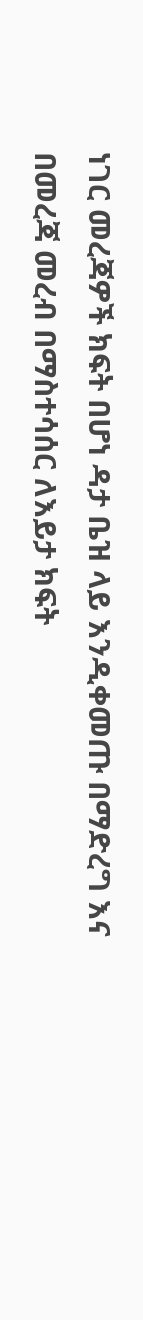ነገር መረጃዎች ክፍት በሆነ ዳታ ቤዝ ላይ እንዲቀመጡ በማድረግ እና በመረጃ መረብ በማስተሳሰር ለእይታ ክፍት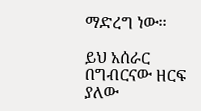ማድረግ ነው፡፡

ይህ አሰራር በግብርናው ዘርፍ ያለው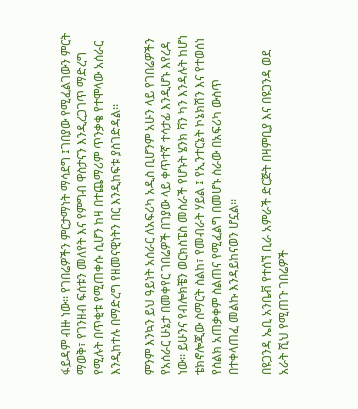ፋይዳም ብዙ ነው፡፡ የገበሬዎችን ምርታማነት ማሳደግ ፤ገበያው የሚፈልገውን ምርት ማወቅ፣ የገንዘብ ፍሰቱን መለየት እና የምግብ ዋስታናን እንዲረጋገጥ ማድረግ የሚሉት በጥቂቱ የሚጠቀሱ ሲሆን ከዛ በተጨማሪም ጥንቃቄ የተሞላው አሰራር እንዲከተሉ በማድረግ የዘመናዊነትን በር እንዲከፍቱ ያስገድዳል፡፡

ምንም እንኳን ይህ ዓይነት አሰራር ለአፍሪካ አዲስ ቢሆንም አሁን ላይ የገበሬዎችን የአሰራር ሁኔታ በመቀየር ገበሬዎች በገያው ላይ ቀጥተኛ ተሳታፊ እንዲሆኑ እየረዳ ነው፡፡ ይሁንና የብሎክቼን ወርክስፔስ መስራች የሆኑት ሄንክ ቫን ካን እንዳሉት ከሆነ ቴክኖሎጂው ስማርት ስልከ፣ የመብራት ሃይል ፤ የኢንተርኔት ኮኔክሽን እና የተወሰነ የስልክ አጠቃቀም ስልጠና የሚፈልግ በመሆኑ ስራው በአፍሪካ ውስጥ በተቀላጠፈ መልኩ እንዳይከናወን ሆኗል፡፡

በዩጋንዳ ኤቢ አንቤቭ የተሰኘ ቢራ አምራች ድርጅት በዛምቢያ እና በዩጋንዳ ወደ አራት ሺህ የሚጠጉ ገበሬዎች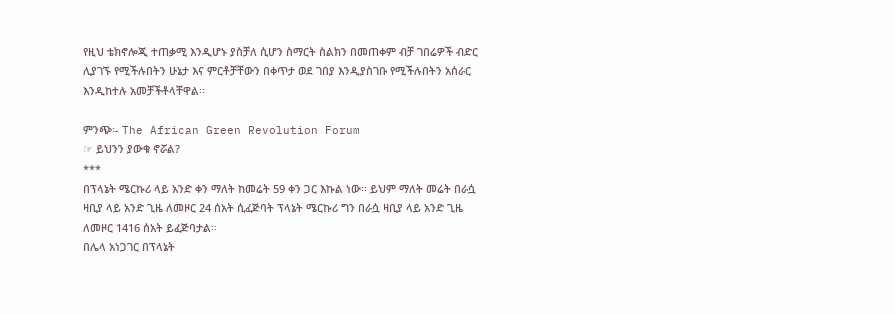የዚህ ቴክኖሎጂ ተጠቃሚ እንዲሆኑ ያስቻለ ሲሆን ስማርት ስልክን በመጠቀም ብቻ ገበሬዎች ብድር ሊያገኙ የሚችሉበትን ሁኔታ እና ምርቶቻቸውን በቀጥታ ወደ ገበያ እንዲያስገቡ የሚችሉበትን አሰራር እንዲከተሉ አመቻችቶላቸዋል፡፡

ምንጭ፡- The African Green Revolution Forum
☞ ይህንን ያውቁ ኖሯል?
***
በፕላኔት ሜርኩሪ ላይ አንድ ቀን ማለት ከመሬት 59 ቀን ጋር እኩል ነው። ይህም ማለት መሬት በራሷ ዛቢያ ላይ አንድ ጊዜ ለመዞር 24 ሰአት ሲፈጅባት ፕላኔት ሜርኩሪ ግን በራሷ ዛቢያ ላይ አንድ ጊዜ ለመዞር 1416 ሰአት ይፈጅባታል።
በሌላ አነጋገር በፕላኔት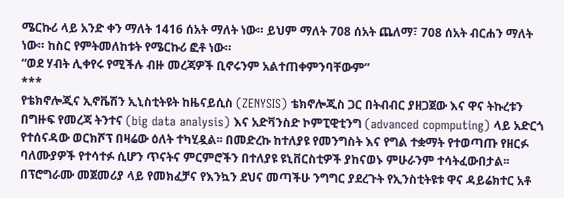ሜርኩሪ ላይ አንድ ቀን ማለት 1416 ሰአት ማለት ነው። ይህም ማለት 708 ሰአት ጨለማ፣ 708 ሰአት ብርሐን ማለት ነው። ከስር የምትመለከቱት የሜርኩሪ ፎቶ ነው።
“ወደ ሃብት ሊቀየሩ የሚችሉ ብዙ መረጃዎች ቢኖሩንም አልተጠቀምንባቸውም”
***
የቴክኖሎጂና ኢኖቬሽን ኢኒስቲትዩት ከዜናይሲስ (ZENYSIS) ቴክኖሎጂስ ጋር በትብብር ያዘጋጀው እና ዋና ትኩረቱን በግዙፍ የመረጃ ትንተና (big data analysis) እና አድቫንስድ ኮምፒዊቲንግ (advanced copmputing) ላይ አድርጎ የተሰናዳው ወርክሾፕ በዛሬው ዕለት ተካሂዷል፡፡ በመድረኩ ከተለያዩ የመንግስት እና የግል ተቋማት የተወጣጡ የዘርፉ ባለሙያዎች የተሳተፉ ሲሆን ጥናትና ምርምሮችን በተለያዩ ዩኒቨርስቲዎች ያከናወኑ ምሁራንም ተሳትፈውበታል፡፡
በፕሮግራሙ መጀመሪያ ላይ የመክፈቻና የእንኳን ደህና መጣችሁ ንግግር ያደረጉት የኢንስቲትዩቱ ዋና ዳይሬክተር አቶ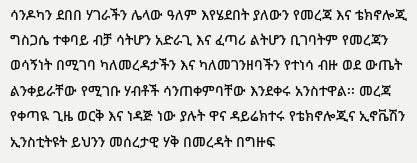ሳንዶካን ደበበ ሃገራችን ሌላው ዓለም እየሄደበት ያለውን የመረጃ እና ቴክኖሎጂ ግስጋሴ ተቀባይ ብቻ ሳትሆን አድራጊ እና ፈጣሪ ልትሆን ቢገባትም የመረጃን ወሳኝነት በሚገባ ካለመረዳታችን እና ካለመገንዘባችን የተነሳ ብዙ ወደ ውጤት ልንቀይራቸው የሚገቡ ሃብቶች ሳንጠቀምባቸው እንደቀሩ አንስተዋል፡፡ መረጃ የቀጣዪ ጊዜ ወርቅ እና ነዳጅ ነው ያሉት ዋና ዳይሬክተሩ የቴክኖሎጂና ኢኖቬሽን ኢንስቲትዩት ይህንን መሰረታዊ ሃቅ በመረዳት በግዙፍ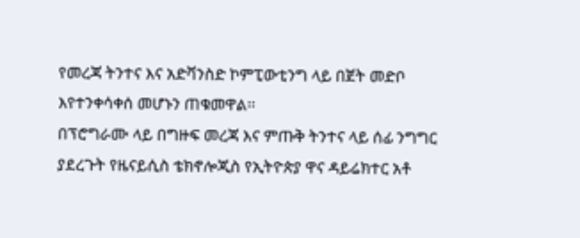የመረጃ ትንተና እና አድቫንስድ ኮምፒውቲንግ ላይ በጀት መድቦ እየተንቀሳቀሰ መሆኑን ጠቁመዋል፡፡
በፕሮግራሙ ላይ በግዙፍ መረጃ እና ምጡቅ ትንተና ላይ ሰፊ ንግግር ያደረጉት የዜናይሲስ ቴክኖሎጂስ የኢትዮጵያ ዋና ዳይሬክተር አቶ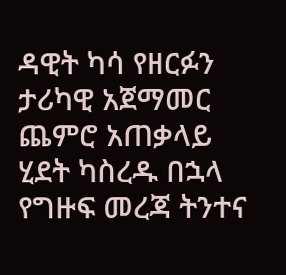ዳዊት ካሳ የዘርፉን ታሪካዊ አጀማመር ጨምሮ አጠቃላይ ሂደት ካስረዱ በኋላ የግዙፍ መረጃ ትንተና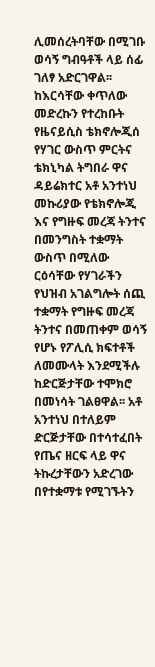ሊመሰረትባቸው በሚገቡ ወሳኝ ግብዓቶች ላይ ሰፊ ገለፃ አድርገዋል፡፡
ከእርሳቸው ቀጥለው መድረኩን የተረከቡት የዜናይሲስ ቴክኖሎጂሰ የሃገር ውስጥ ምርትና ቴክኒካል ትግበራ ዋና ዳይሬክተር አቶ አንተነህ መኩሪያው የቴክኖሎጂ እና የግዙፍ መረጃ ትንተና በመንግስት ተቋማት ውስጥ በሚለው ርዕሳቸው የሃገራችን የህዝብ አገልግሎት ሰጪ ተቋማት የግዙፍ መረጃ ትንተና በመጠቀም ወሳኝ የሆኑ የፖሊሲ ክፍተቶች ለመሙላት እንደሚችሉ ከድርጅታቸው ተሞክሮ በመነሳት ገልፀዋል፡፡ አቶ አንተነህ በተለይም ድርጅታቸው በተሳተፈበት የጤና ዘርፍ ላይ ዋና ትኩረታቸውን አድረገው በየተቋማቱ የሚገኙትን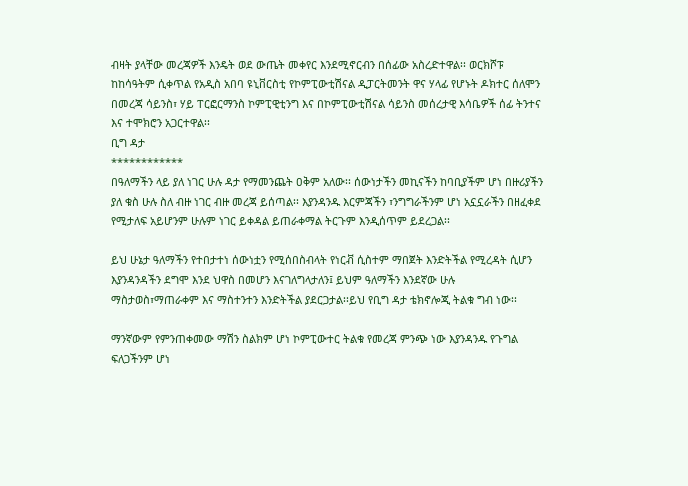ብዛት ያላቸው መረጃዎች እንዴት ወደ ውጤት መቀየር እንደሚኖርብን በሰፊው አስረድተዋል፡፡ ወርክሾፑ ከከሳዓትም ሲቀጥል የአዲስ አበባ ዩኒቨርስቲ የኮምፒውቲሽናል ዲፓርትመንት ዋና ሃላፊ የሆኑት ዶክተር ሰለሞን በመረጃ ሳይንስ፣ ሃይ ፐርፎርማንስ ኮምፒዊቲንግ እና በኮምፒውቲሽናል ሳይንስ መሰረታዊ እሳቤዎች ሰፊ ትንተና እና ተሞክሮን አጋርተዋል፡፡
ቢግ ዳታ
************
በዓለማችን ላይ ያለ ነገር ሁሉ ዳታ የማመንጨት ዐቅም አለው፡፡ ሰውነታችን መኪናችን ከባቢያችም ሆነ በዙሪያችን ያለ ቁስ ሁሉ ስለ ብዙ ነገር ብዙ መረጃ ይሰጣል፡፡ እያንዳንዱ እርምጃችን ፣ንግግራችንም ሆነ አኗኗራችን በዘፈቀደ የሚታለፍ አይሆንም ሁሉም ነገር ይቀዳል ይጠራቀማል ትርጉም እንዲሰጥም ይደረጋል፡፡

ይህ ሁኔታ ዓለማችን የተበታተነ ሰውነቷን የሚሰበስብላት የነርቭ ሲስተም ማበጀት እንድትችል የሚረዳት ሲሆን እያንዳንዳችን ደግሞ እንደ ህዋስ በመሆን እናገለግላታለን፤ ይህም ዓለማችን እንደኛው ሁሉ ማስታወስ፣ማጠራቀም እና ማስተንተን እንድትችል ያደርጋታል፡፡ይህ የቢግ ዳታ ቴክኖሎጂ ትልቁ ግብ ነው፡፡

ማንኛውም የምንጠቀመው ማሽን ስልክም ሆነ ኮምፒውተር ትልቁ የመረጃ ምንጭ ነው እያንዳንዱ የጉግል ፍለጋችንም ሆነ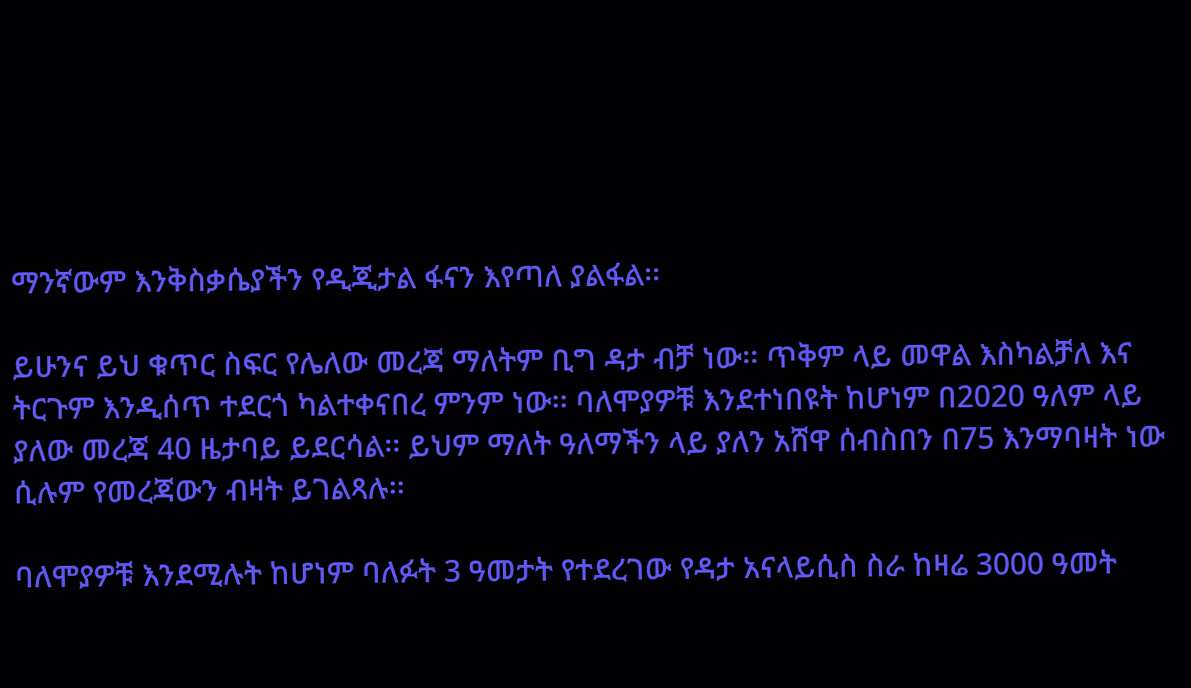ማንኛውም እንቅስቃሴያችን የዲጂታል ፋናን እየጣለ ያልፋል፡፡

ይሁንና ይህ ቁጥር ስፍር የሌለው መረጃ ማለትም ቢግ ዳታ ብቻ ነው፡፡ ጥቅም ላይ መዋል እስካልቻለ እና ትርጉም እንዲሰጥ ተደርጎ ካልተቀናበረ ምንም ነው፡፡ ባለሞያዎቹ እንደተነበዩት ከሆነም በ2020 ዓለም ላይ ያለው መረጃ 40 ዜታባይ ይደርሳል፡፡ ይህም ማለት ዓለማችን ላይ ያለን አሸዋ ሰብስበን በ75 እንማባዛት ነው ሲሉም የመረጃውን ብዛት ይገልጻሉ፡፡

ባለሞያዎቹ እንደሚሉት ከሆነም ባለፉት 3 ዓመታት የተደረገው የዳታ አናላይሲስ ስራ ከዛሬ 3000 ዓመት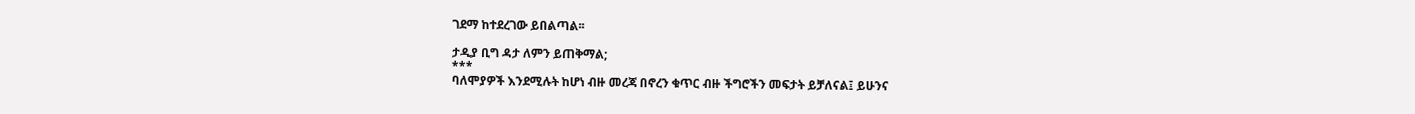ገደማ ከተደረገው ይበልጣል፡፡

ታዲያ ቢግ ዳታ ለምን ይጠቅማል;
***
ባለሞያዎች እንደሚሉት ከሆነ ብዙ መረጃ በኖረን ቁጥር ብዙ ችግሮችን መፍታት ይቻለናል፤ ይሁንና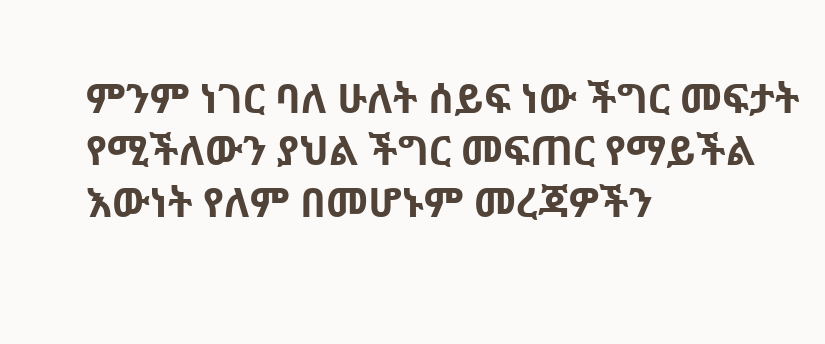ምንም ነገር ባለ ሁለት ሰይፍ ነው ችግር መፍታት የሚችለውን ያህል ችግር መፍጠር የማይችል እውነት የለም በመሆኑም መረጃዎችን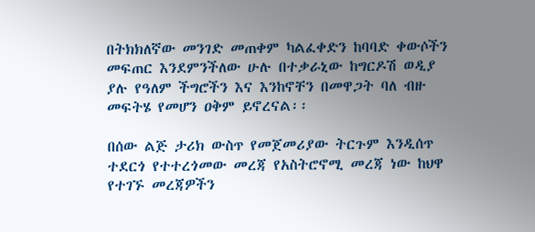በትክክለኛው መንገድ መጠቀም ካልፈቀድን ከባባድ ቀውሶችን መፍጠር እንደምንችለው ሁሉ በተቃራኒው ከግርዶሽ ወዲያ ያሉ የዓለም ችግሮችን እና እንከኖቸን በመዋጋት ባለ ብዙ መፍትሄ የመሆን ዐቅም ይኖረናል፡፡

በሰው ልጅ ታሪክ ውስጥ የመጀመሪያው ትርጉም እንዲሰጥ ተደርጎ የተተረጎመው መረጃ የአስትሮኖሚ መረጃ ነው ከህዋ የተገኙ መረጃዎችን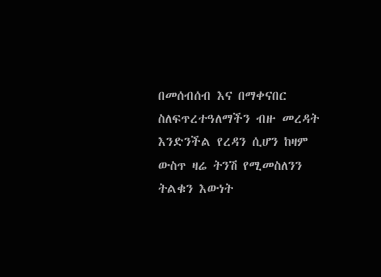በመሰብሰብ እና በማቀናበር ስለፍጥረተዓለማችን ብዙ መረዳት እንድንችል የረዳን ሲሆን ከዛም ውስጥ ዛሬ ትንሽ የሚመስለንን ትልቁን እውነት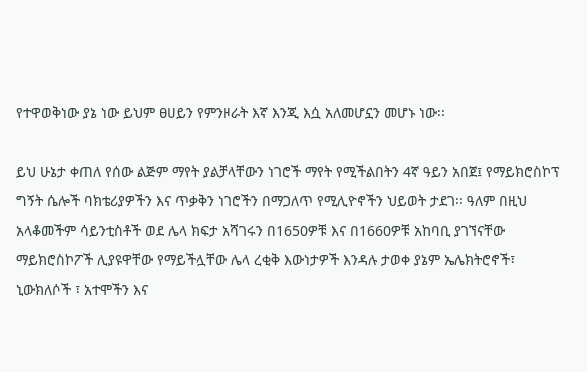የተዋወቅነው ያኔ ነው ይህም ፀሀይን የምንዞራት እኛ እንጂ እሷ አለመሆኗን መሆኑ ነው፡፡

ይህ ሁኔታ ቀጠለ የሰው ልጅም ማየት ያልቻላቸውን ነገሮች ማየት የሚችልበትን 4ኛ ዓይን አበጀ፤ የማይክሮስኮፕ ግኝት ሴሎች ባክቴሪያዎችን እና ጥቃቅን ነገሮችን በማጋለጥ የሚሊዮኖችን ህይወት ታደገ፡፡ ዓለም በዚህ አላቆመችም ሳይንቲስቶች ወደ ሌላ ክፍታ አሻገሩን በ1650ዎቹ እና በ1660ዎቹ አከባቢ ያገኘናቸው ማይክሮስኮፖች ሊያዩዋቸው የማይችሏቸው ሌላ ረቂቅ እውነታዎች እንዳሉ ታወቀ ያኔም ኤሌክትሮኖች፣ ኒውክለሶች ፣ አተሞችን እና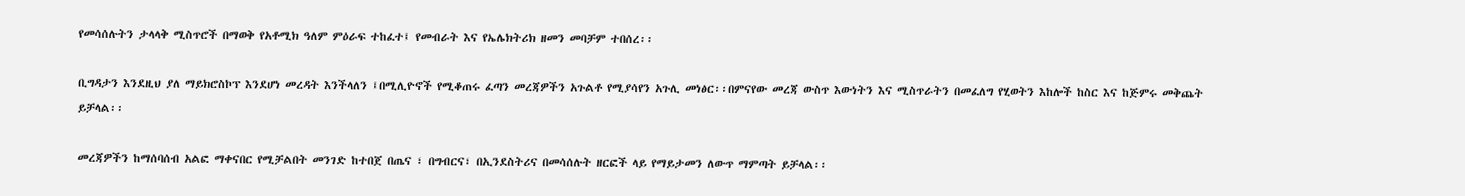የመሳሰሉትን ታላላቅ ሚስጥሮች በማወቅ የአቶሚክ ዓለም ምዕራፍ ተከፈተ፤ የመብራት እና የኤሌክትሪክ ዘመን መባቻም ተበሰረ፡፡

ቢግዳታን እንደዚህ ያለ ማይክሮስኮፕ እንደሆነ መረዳት እንችላለን ፤በሚሊዮኖች የሚቆጠሩ ፈጣን መረጃዎችን አጉልቶ የሚያሳየን አጉሊ መነፅር፡፡በምናየው መረጃ ውስጥ እውነትን እና ሚስጥራትን በመፈለግ የሂወትን እከሎች ከስር እና ከጅምሩ መቅጨት ይቻላል፡፡

መረጃዎችን ከማሰባሰብ አልፎ ማቀናበር የሚቻልበት መንገድ ከተበጀ በጤና ፣ በግብርና፣ በኢንደስትሪና በመሳሰሉት ዘርፎች ላይ የማይታመን ለውጥ ማምጣት ይቻላል፡፡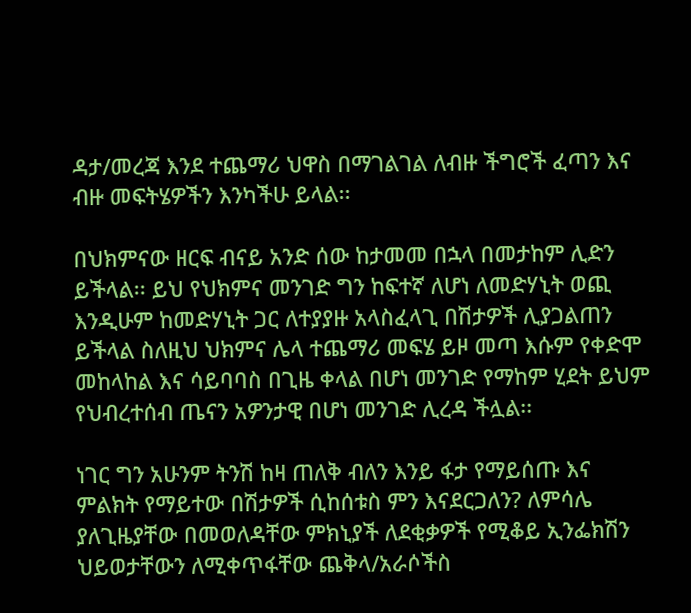ዳታ/መረጃ እንደ ተጨማሪ ህዋስ በማገልገል ለብዙ ችግሮች ፈጣን እና ብዙ መፍትሄዎችን እንካችሁ ይላል፡፡

በህክምናው ዘርፍ ብናይ አንድ ሰው ከታመመ በኋላ በመታከም ሊድን ይችላል፡፡ ይህ የህክምና መንገድ ግን ከፍተኛ ለሆነ ለመድሃኒት ወጪ እንዲሁም ከመድሃኒት ጋር ለተያያዙ አላስፈላጊ በሽታዎች ሊያጋልጠን ይችላል ስለዚህ ህክምና ሌላ ተጨማሪ መፍሄ ይዞ መጣ እሱም የቀድሞ መከላከል እና ሳይባባስ በጊዜ ቀላል በሆነ መንገድ የማከም ሂደት ይህም የህብረተሰብ ጤናን አዎንታዊ በሆነ መንገድ ሊረዳ ችሏል፡፡

ነገር ግን አሁንም ትንሽ ከዛ ጠለቅ ብለን እንይ ፋታ የማይሰጡ እና ምልክት የማይተው በሽታዎች ሲከሰቱስ ምን እናደርጋለን? ለምሳሌ ያለጊዜያቸው በመወለዳቸው ምክኒያች ለደቂቃዎች የሚቆይ ኢንፌክሽን ህይወታቸውን ለሚቀጥፋቸው ጨቅላ/አራሶችስ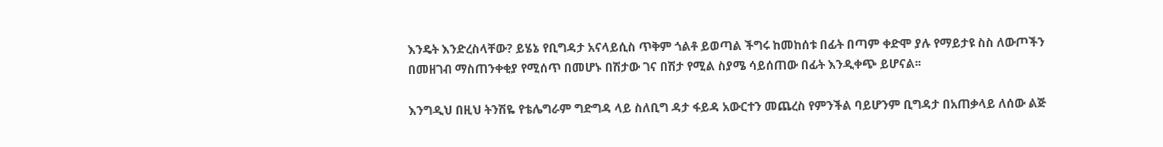እንዴት እንድረስላቸው? ይሄኔ የቢግዳታ አናላይሲስ ጥቅም ጎልቶ ይወጣል ችግሩ ከመከሰቱ በፊት በጣም ቀድሞ ያሉ የማይታዩ ስስ ለውጦችን በመዘገብ ማስጠንቀቂያ የሚሰጥ በመሆኑ በሽታው ገና በሽታ የሚል ስያሜ ሳይሰጠው በፊት እንዲቀጭ ይሆናል፡፡

እንግዲህ በዚህ ትንሽዬ የቴሌግራም ግድግዳ ላይ ስለቢግ ዳታ ፋይዳ አውርተን መጨረስ የምንችል ባይሆንም ቢግዳታ በአጠቃላይ ለሰው ልጅ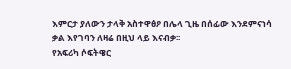እምርታ ያለውን ታላቅ አስተዋፅዖ በሌላ ጊዜ በሰፊው እንደምናነሳ ቃል እየገባን ለዛሬ በዚህ ላይ እናብቃ፡፡
የአፍሪካ ሶፍትዌር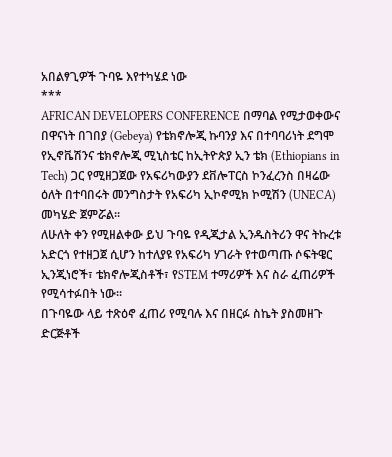አበልፃጊዎች ጉባዬ እየተካሄደ ነው
***
AFRICAN DEVELOPERS CONFERENCE በማባል የሚታወቀውና በዋናነት በገበያ (Gebeya) የቴክኖሎጂ ኩባንያ እና በተባባሪነት ደግሞ የኢኖቬሽንና ቴክኖሎጂ ሚኒስቴር ከኢትዮጵያ ኢን ቴክ (Ethiopians in Tech) ጋር የሚዘጋጀው የአፍሪካውያን ደቨሎፐርስ ኮንፈረንስ በዛሬው ዕለት በተባበሩት መንግስታት የአፍሪካ ኢኮኖሚክ ኮሚሽን (UNECA) መካሄድ ጀምሯል፡፡
ለሁለት ቀን የሚዘልቀው ይህ ጉባዬ የዲጂታል ኢንዱስትሪን ዋና ትኩረቱ አድርጎ የተዘጋጀ ሲሆን ከተለያዩ የአፍሪካ ሃገራት የተወጣጡ ሶፍትዌር ኢንጂነሮች፣ ቴክኖሎጂስቶች፣ የSTEM ተማሪዎች እና ስራ ፈጠሪዎች የሚሳተፉበት ነው፡፡
በጉባዬው ላይ ተጽዕኖ ፈጠሪ የሚባሉ እና በዘርፉ ስኬት ያስመዘጉ ድርጅቶች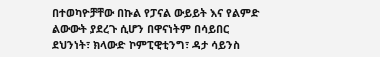በተወካዮቻቸው በኩል የፓናል ውይይት እና የልምድ ልውውት ያደረጉ ሲሆን በዋናነትም በሳይበር ደህንነት፣ ክላውድ ኮምፒዊቲንግ፣ ዳታ ሳይንስ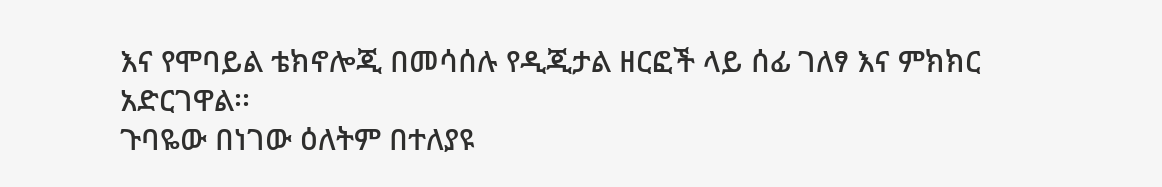እና የሞባይል ቴክኖሎጂ በመሳሰሉ የዲጂታል ዘርፎች ላይ ሰፊ ገለፃ እና ምክክር አድርገዋል፡፡
ጉባዬው በነገው ዕለትም በተለያዩ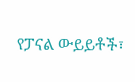የፓናል ውይይቶች፣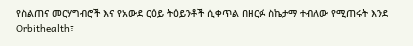የስልጠና መርሃግብሮች እና የአውደ ርዕይ ትዕይንቶች ሲቀጥል በዘርፉ ስኬታማ ተብለው የሚጠሩት እንደ Orbithealth፣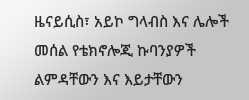ዜናይሲስ፣ አይኮ ግላብስ እና ሌሎች መሰል የቴክኖሎጂ ኩባንያዎች ልምዳቸውን እና እይታቸውን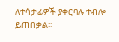ለተሳታፊዎች ያቀርባሉ ተብሎ ይጠበቃል፡፡